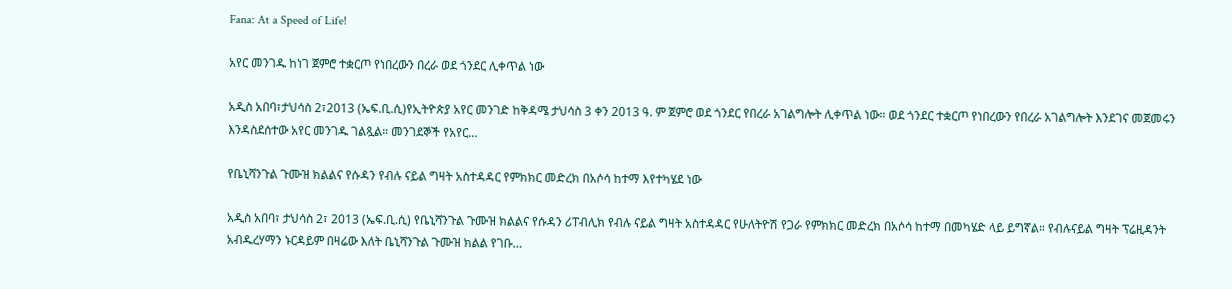Fana: At a Speed of Life!

አየር መንገዱ ከነገ ጀምሮ ተቋርጦ የነበረውን በረራ ወደ ጎንደር ሊቀጥል ነው

አዲስ አበባ፣ታህሳስ 2፣2013 (ኤፍ.ቢ.ሲ)የኢትዮጵያ አየር መንገድ ከቅዳሜ ታህሳስ 3 ቀን 2013 ዓ. ም ጀምሮ ወደ ጎንደር የበረራ አገልግሎት ሊቀጥል ነው። ወደ ጎንደር ተቋርጦ የነበረውን የበረራ አገልግሎት እንደገና መጀመሩን እንዳስደሰተው አየር መንገዱ ገልጿል። መንገደኞች የአየር…

የቤኒሻንጉል ጉሙዝ ክልልና የሱዳን የብሉ ናይል ግዛት አስተዳዳር የምክክር መድረክ በአሶሳ ከተማ እየተካሄደ ነው

አዲስ አበባ፣ ታህሳስ 2፣ 2013 (ኤፍ.ቢ.ሲ) የቤኒሻንጉል ጉሙዝ ክልልና የሱዳን ሪፐብሊክ የብሉ ናይል ግዛት አስተዳዳር የሁለትዮሽ የጋራ የምክክር መድረክ በአሶሳ ከተማ በመካሄድ ላይ ይግኛል። የብሉናይል ግዛት ፕሬዚዳንት አብዱረሃማን ኑርዳይም በዛሬው እለት ቤኒሻንጉል ጉሙዝ ክልል የገቡ…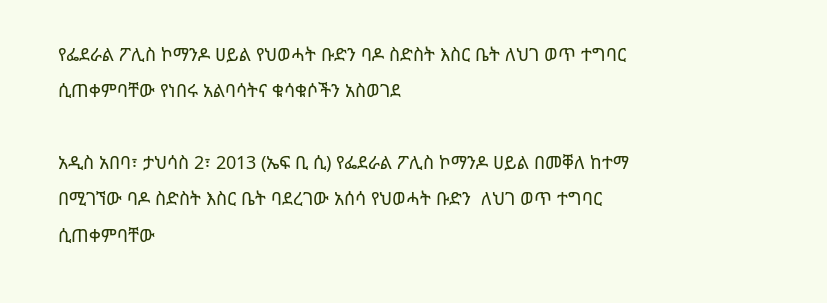የፌደራል ፖሊስ ኮማንዶ ሀይል የህወሓት ቡድን ባዶ ስድስት እስር ቤት ለህገ ወጥ ተግባር ሲጠቀምባቸው የነበሩ አልባሳትና ቁሳቁሶችን አስወገደ

አዲስ አበባ፣ ታህሳስ 2፣ 2013 (ኤፍ ቢ ሲ) የፌደራል ፖሊስ ኮማንዶ ሀይል በመቐለ ከተማ በሚገኘው ባዶ ስድስት እስር ቤት ባደረገው አሰሳ የህወሓት ቡድን  ለህገ ወጥ ተግባር ሲጠቀምባቸው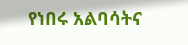የነበሩ አልባሳትና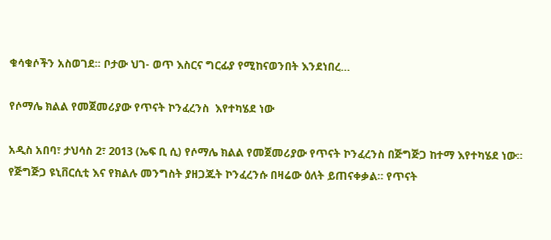ቁሳቁሶችን አስወገደ፡፡ ቦታው ህገ- ወጥ እስርና ግርፊያ የሚከናወንበት እንደነበረ…

የሶማሌ ክልል የመጀመሪያው የጥናት ኮንፈረንስ  እየተካሄደ ነው

አዲስ አበባ፣ ታህሳስ 2፣ 2013 (ኤፍ ቢ ሲ) የሶማሌ ክልል የመጀመሪያው የጥናት ኮንፈረንስ በጅግጅጋ ከተማ እየተካሄደ ነው። የጅግጅጋ ዩኒቨርሲቲ እና የክልሉ መንግስት ያዘጋጁት ኮንፈረንሱ በዛሬው ዕለት ይጠናቀቃል። የጥናት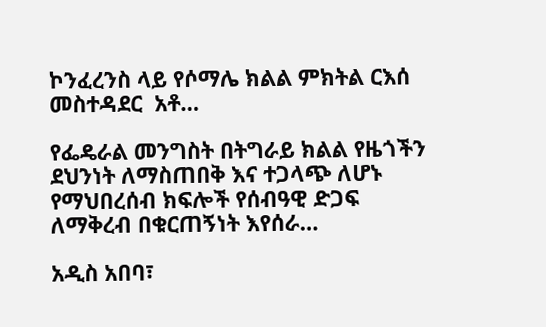ኮንፈረንስ ላይ የሶማሌ ክልል ምክትል ርእሰ መስተዳደር  አቶ…

የፌዴራል መንግስት በትግራይ ክልል የዜጎችን ደህንነት ለማስጠበቅ እና ተጋላጭ ለሆኑ የማህበረሰብ ክፍሎች የሰብዓዊ ድጋፍ ለማቅረብ በቁርጠኝነት እየሰራ…

አዲስ አበባ፣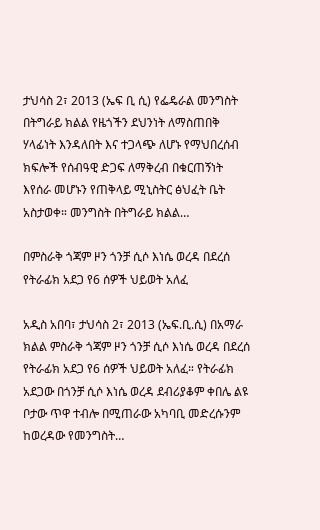ታህሳስ 2፣ 2013 (ኤፍ ቢ ሲ) የፌዴራል መንግስት በትግራይ ክልል የዜጎችን ደህንነት ለማስጠበቅ ሃላፊነት እንዳለበት እና ተጋላጭ ለሆኑ የማህበረሰብ ክፍሎች የሰብዓዊ ድጋፍ ለማቅረብ በቁርጠኝነት እየሰራ መሆኑን የጠቅላይ ሚኒስትር ፅህፈት ቤት አስታወቀ። መንግስት በትግራይ ክልል…

በምስራቅ ጎጃም ዞን ጎንቻ ሲሶ እነሴ ወረዳ በደረሰ የትራፊክ አደጋ የ6 ሰዎች ህይወት አለፈ

አዲስ አበባ፣ ታህሳስ 2፣ 2013 (ኤፍ.ቢ.ሲ) በአማራ ክልል ምስራቅ ጎጃም ዞን ጎንቻ ሲሶ እነሴ ወረዳ በደረሰ የትራፊክ አደጋ የ6 ሰዎች ህይወት አለፈ። የትራፊክ አደጋው በጎንቻ ሲሶ እነሴ ወረዳ ደብሪያቆም ቀበሌ ልዩ ቦታው ጥዋ ተብሎ በሚጠራው አካባቢ መድረሱንም ከወረዳው የመንግስት…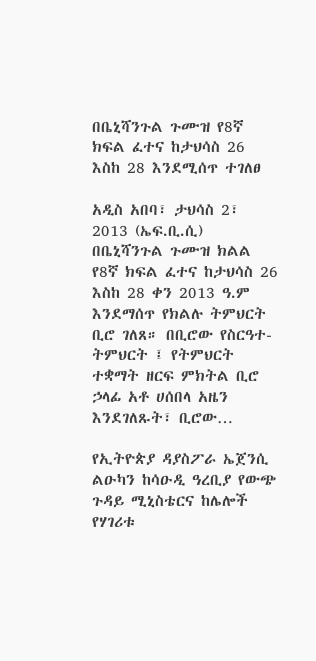በቤኒሻንጉል ጉሙዝ የ8ኛ ክፍል ፈተና ከታህሳስ 26 እስከ 28 እንደሚሰጥ ተገለፀ

አዲስ አበባ፣ ታህሳስ 2፣ 2013 (ኤፍ.ቢ.ሲ) በቤኒሻንጉል ጉሙዝ ክልል የ8ኛ ክፍል ፈተና ከታህሳስ 26 እስከ 28 ቀን 2013 ዓ.ም እንደማሰጥ የክልሉ ትምህርት ቢሮ ገለጸ። በቢሮው የስርዓተ-ትምህርት ፤ የትምህርት ተቋማት ዘርፍ ምክትል ቢሮ ኃላፊ አቶ ሀሰበላ አዜን እንደገለጹት፣ ቢሮው…

የኢትዮጵያ ዳያስፖራ ኤጀንሲ ልዑካን ከሳዑዲ ዓረቢያ የውጭ ጉዳይ ሚኒስቴርና ከሌሎች የሃገሪቱ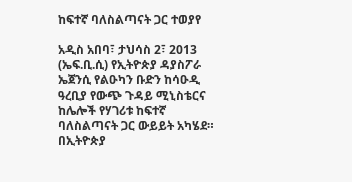ከፍተኛ ባለስልጣናት ጋር ተወያየ

አዲስ አበባ፣ ታህሳስ 2፣ 2013 (ኤፍ.ቢ.ሲ) የኢትዮጵያ ዳያስፖራ ኤጀንሲ የልዑካን ቡድን ከሳዑዲ ዓረቢያ የውጭ ጉዳይ ሚኒስቴርና ከሌሎች የሃገሪቱ ከፍተኛ ባለስልጣናት ጋር ውይይት አካሄደ። በኢትዮጵያ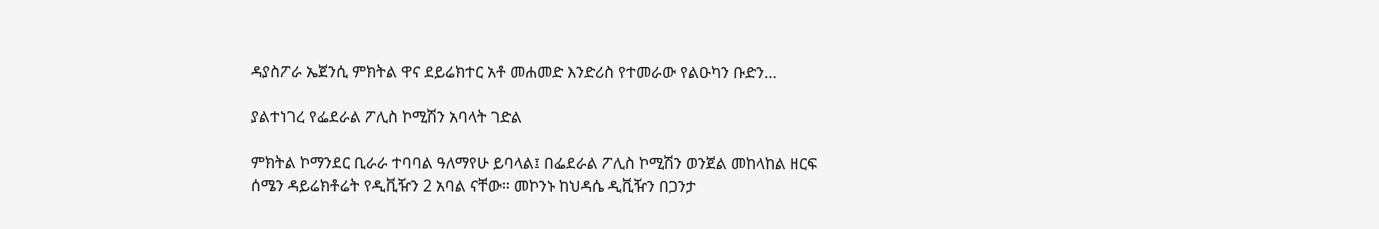ዳያስፖራ ኤጀንሲ ምክትል ዋና ደይሬክተር አቶ መሐመድ እንድሪስ የተመራው የልዑካን ቡድን…

ያልተነገረ የፌደራል ፖሊስ ኮሚሽን አባላት ገድል

ምክትል ኮማንደር ቢራራ ተባባል ዓለማየሁ ይባላል፤ በፌደራል ፖሊስ ኮሚሽን ወንጀል መከላከል ዘርፍ ሰሜን ዳይሬክቶሬት የዲቪዥን 2 አባል ናቸው። መኮንኑ ከህዳሴ ዲቪዥን በጋንታ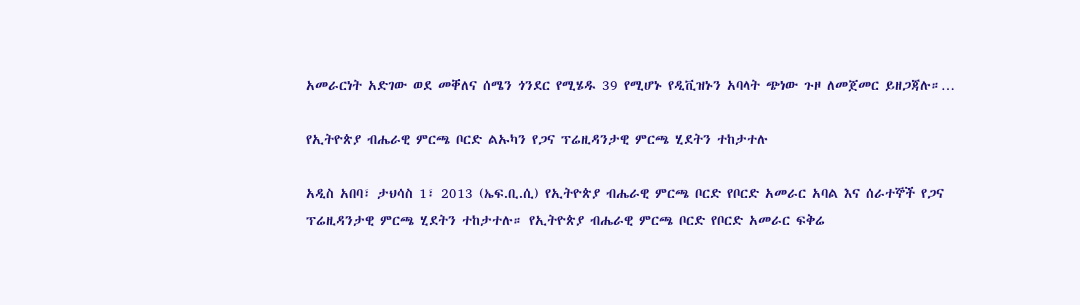አመራርነት አድገው ወደ መቐለና ሰሜን ጎንደር የሚሄዱ 39 የሚሆኑ የዲቪዝኑን አባላት ጭነው ጉዞ ለመጀመር ይዘጋጃሉ።…

የኢትዮጵያ ብሔራዊ ምርጫ ቦርድ ልኡካን የጋና ፕሬዚዳንታዊ ምርጫ ሂደትን ተከታተሉ

አዲስ አበባ፣ ታህሳስ 1፣ 2013 (ኤፍ.ቢ.ሲ) የኢትዮጵያ ብሔራዊ ምርጫ ቦርድ የቦርድ አመራር አባል እና ሰራተኞች የጋና ፕሬዚዳንታዊ ምርጫ ሂደትን ተከታተሉ። የኢትዮጵያ ብሔራዊ ምርጫ ቦርድ የቦርድ አመራር ፍቅሬ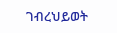ገብረህይወት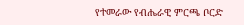የተመራው የብሔራዊ ምርጫ ቦርድ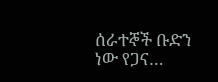ሰራተኞች ቡድን ነው የጋና…